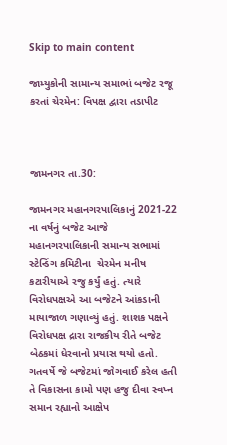Skip to main content

જામ્યુકોની સામાન્ય સમાભાં બજેટ રજૂ કરતાં ચેરમેન: વિપક્ષ દ્વારા તડાપીટ



જામનગર તા.30:

જામનગર મહાનગરપાલિકાનું 2021-22 ના વર્ષનું બજેટ આજે મહાનગરપાલિકાની સમાન્ય સભામાં સ્ટેન્ડિંગ કમિટીના  ચેરમેન મનીષ કટારીયાએ રજુ કર્યું હતું. ત્યારે વિરોધપક્ષએ આ બજેટને આંકડાની માયાજાળ ગણાવ્યું હતું. શાશક પક્ષને વિરોધપક્ષ દ્રારા રાજકીય રીતે બજેટ બેઠકમાં ધેરવાનો પ્રયાસ થયો હતો. ગતવર્ષે જે બજેટમાં જોગવાઈ કરેલ હતી તે વિકાસના કામો પણ હજુ દીવા સ્વપ્ન સમાન રહ્યાનો આક્ષેપ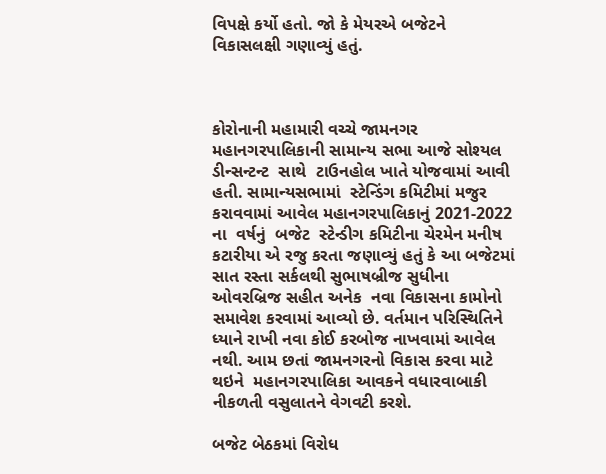વિપક્ષે કર્યો હતો. જો કે મેયરએ બજેટને વિકાસલક્ષી ગણાવ્યું હતું.



કોરોનાની મહામારી વચ્ચે જામનગર મહાનગરપાલિકાની સામાન્ય સભા આજે સોશ્યલ ડીન્સન્ટન્ટ  સાથે  ટાઉનહોલ ખાતે યોજવામાં આવી હતી. સામાન્યસભામાં  સ્ટેન્ડિંગ કમિટીમાં મજુર કરાવવામાં આવેલ મહાનગરપાલિકાનું 2021-2022 ના  વર્ષનું  બજેટ  સ્ટેન્ડીગ કમિટીના ચેરમેન મનીષ કટારીયા એ રજુ કરતા જણાવ્યું હતું કે આ બજેટમાં સાત રસ્તા સર્કલથી સુભાષબ્રીજ સુધીના ઓવરબ્રિજ સહીત અનેક  નવા વિકાસના કામોનો સમાવેશ કરવામાં આવ્યો છે. વર્તમાન પરિસ્થિતિને ધ્યાને રાખી નવા કોઈ કરબોજ નાખવામાં આવેલ નથી. આમ છતાં જામનગરનો વિકાસ કરવા માટે થઇને  મહાનગરપાલિકા આવકને વધારવાબાકી નીકળતી વસુલાતને વેગવટી કરશે.

બજેટ બેઠકમાં વિરોધ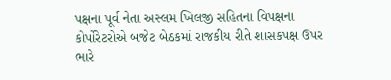પક્ષના પૂર્વ નેતા અસ્લમ ખિલજી સહિતના વિપક્ષના કોર્પોરેટરોએ બજેટ બેઠકમાં રાજકીય રીતે શાસકપક્ષ ઉપર ભારે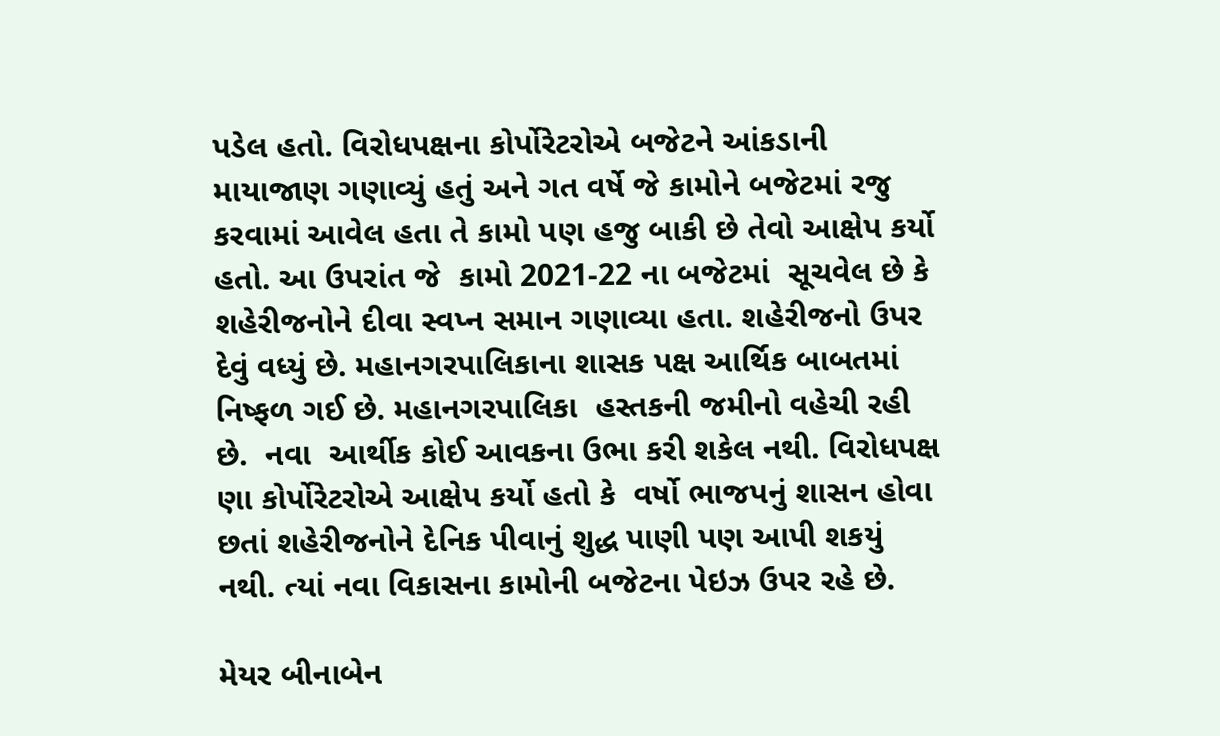પડેલ હતો. વિરોધપક્ષના કોર્પોરેટરોએ બજેટને આંકડાની માયાજાણ ગણાવ્યું હતું અને ગત વર્ષે જે કામોને બજેટમાં રજુ કરવામાં આવેલ હતા તે કામો પણ હજુ બાકી છે તેવો આક્ષેપ કર્યો હતો. આ ઉપરાંત જે  કામો 2021-22 ના બજેટમાં  સૂચવેલ છે કે શહેરીજનોને દીવા સ્વપ્ન સમાન ગણાવ્યા હતા. શહેરીજનો ઉપર દેવું વધ્યું છે. મહાનગરપાલિકાના શાસક પક્ષ આર્થિક બાબતમાં નિષ્ફળ ગઈ છે. મહાનગરપાલિકા  હસ્તકની જમીનો વહેચી રહી છે.  નવા  આર્થીક કોઈ આવકના ઉભા કરી શકેલ નથી. વિરોધપક્ષ ણા કોર્પોરેટરોએ આક્ષેપ કર્યો હતો કે  વર્ષો ભાજપનું શાસન હોવા છતાં શહેરીજનોને દેનિક પીવાનું શુદ્ધ પાણી પણ આપી શકયું નથી. ત્યાં નવા વિકાસના કામોની બજેટના પેઇઝ ઉપર રહે છે.

મેયર બીનાબેન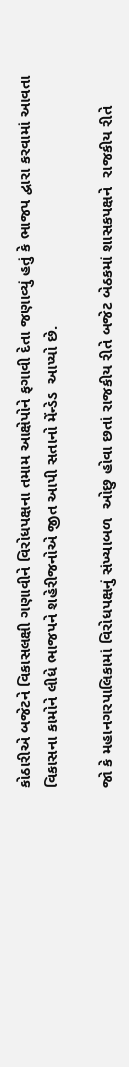કોઠારીએ બજેટને વિકાસલક્ષી ગણાવીને વિરોધપક્ષના તમામ આક્ષેપોને ફગાવી દેતા જણાવ્યું હતું કે ભાજપ દ્વારા કરવામાં આવતા વિકાસના કામોને લીધે ભાજપને શહેરીજનોએ જીત આપી સતાનો મેંન્ડેડ  આપ્યો છે.

જો કે મહાનગરપાલિકામાં વિરોધપક્ષનું સંખ્યાબળ  ઓછુ હોવા છતાં રાજકીય રીતે બજેટ બેઠકમાં શાસકપક્ષને  રાજકીય રીતે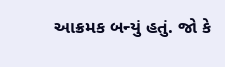આક્રમક બન્યું હતું. જો કે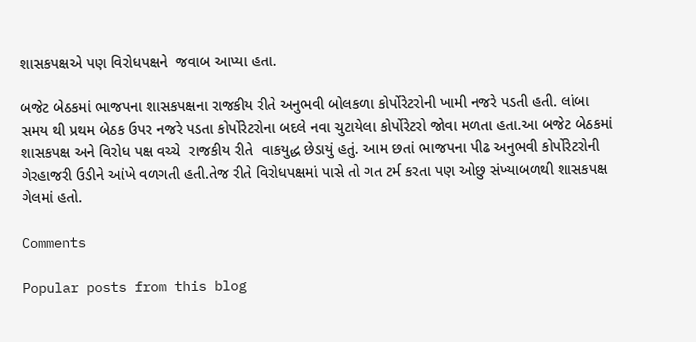શાસકપક્ષએ પણ વિરોધપક્ષને  જવાબ આપ્યા હતા.

બજેટ બેઠકમાં ભાજપના શાસકપક્ષના રાજકીય રીતે અનુભવી બોલકળા કોર્પોરેટરોની ખામી નજરે પડતી હતી. લાંબા સમય થી પ્રથમ બેઠક ઉપર નજરે પડતા કોર્પોરેટરોના બદલે નવા ચુટાયેલા કોર્પોરેટરો જોવા મળતા હતા.આ બજેટ બેઠકમાં  શાસકપક્ષ અને વિરોધ પક્ષ વચ્ચે  રાજકીય રીતે  વાકયુદ્ધ છેડાયું હતું. આમ છતાં ભાજપના પીઢ અનુભવી કોર્પોરેટરોની ગેરહાજરી ઉડીને આંખે વળગતી હતી.તેજ રીતે વિરોધપક્ષમાં પાસે તો ગત ટર્મ કરતા પણ ઓછુ સંખ્યાબળથી શાસકપક્ષ ગેલમાં હતો.

Comments

Popular posts from this blog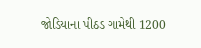જોડિયાના પીઠડ ગામેથી 1200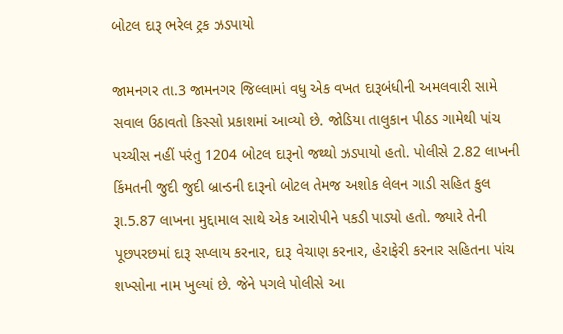બોટલ દારૂ ભરેલ ટ્રક ઝડપાયો

જામનગર તા.3 જામનગર જિલ્લામાં વધુ એક વખત દારૂબંધીની અમલવારી સામે સવાલ ઉઠાવતો કિસ્સો પ્રકાશમાં આવ્યો છે. જોડિયા તાલુકાન પીઠડ ગામેથી પાંચ પચ્ચીસ નહીં પરંતુ 1204 બોટલ દારૂનો જથ્થો ઝડપાયો હતો. પોલીસે 2.82 લાખની કિંમતની જુદી જુદી બ્રાન્ડની દારૂનો બોટલ તેમજ અશોક લેલન ગાડી સહિત કુલ રૂા.5.87 લાખના મુદ્દામાલ સાથે એક આરોપીને પકડી પાડ્યો હતો. જ્યારે તેની પૂછપરછમાં દારૂ સપ્લાય કરનાર, દારૂ વેચાણ કરનાર, હેરાફેરી કરનાર સહિતના પાંચ શખ્સોના નામ ખુલ્યાં છે. જેને પગલે પોલીસે આ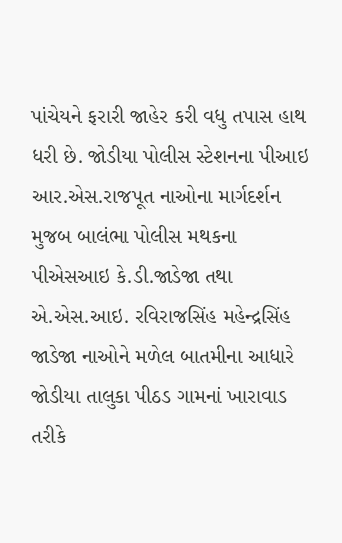પાંચેયને ફરારી જાહેર કરી વધુ તપાસ હાથ ધરી છે. જોડીયા પોલીસ સ્ટેશનના પીઆઇ આર.એસ.રાજપૂત નાઓના માર્ગદર્શન મુજબ બાલંભા પોલીસ મથકના પીએસઆઇ કે.ડી.જાડેજા તથા એ.એસ.આઇ. રવિરાજસિંહ મહેન્દ્રસિંહ જાડેજા નાઓને મળેલ બાતમીના આધારે જોડીયા તાલુકા પીઠડ ગામનાં ખારાવાડ તરીકે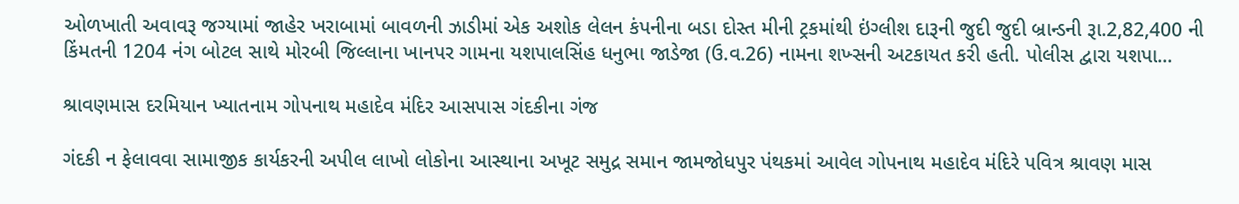ઓળખાતી અવાવરૂ જગ્યામાં જાહેર ખરાબામાં બાવળની ઝાડીમાં એક અશોક લેલન કંપનીના બડા દોસ્ત મીની ટ્રકમાંથી ઇંગ્લીશ દારૂની જુદી જુદી બ્રાન્ડની રૂા.2,82,400 ની કિંમતની 1204 નંગ બોટલ સાથે મોરબી જિલ્લાના ખાનપર ગામના યશપાલસિંહ ધનુભા જાડેજા (ઉ.વ.26) નામના શખ્સની અટકાયત કરી હતી. પોલીસ દ્વારા યશપા...

શ્રાવણમાસ દરમિયાન ખ્યાતનામ ગોપનાથ મહાદેવ મંદિર આસપાસ ગંદકીના ગંજ

ગંદકી ન ફેલાવવા સામાજીક કાર્યકરની અપીલ લાખો લોકોના આસ્થાના અખૂટ સમુદ્ર સમાન જામજોધપુર પંથકમાં આવેલ ગોપનાથ મહાદેવ મંદિરે પવિત્ર શ્રાવણ માસ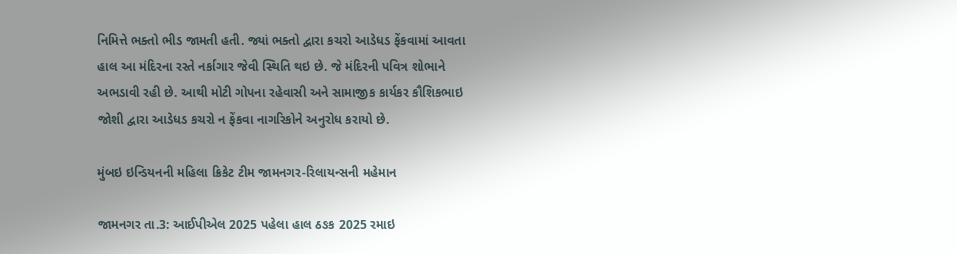નિમિત્તે ભક્તો ભીડ જામતી હતી. જ્યાં ભક્તો દ્વારા કચરો આડેધડ ફેંકવામાં આવતા હાલ આ મંદિરના રસ્તે નર્કાગાર જેવી સ્થિતિ થઇ છે. જે મંદિરની પવિત્ર શોભાને અભડાવી રહી છે. આથી મોટી ગોપના રહેવાસી અને સામાજીક કાર્યકર કૌશિકભાઇ જોશી દ્વારા આડેધડ કચરો ન ફેંકવા નાગરિકોને અનુરોધ કરાયો છે.

મુંબઇ ઇન્ડિયનની મહિલા ક્રિકેટ ટીમ જામનગર-રિલાયન્સની મહેમાન

જામનગર તા.3: આઈપીએલ 2025 પહેલા હાલ ઠઙક 2025 રમાઇ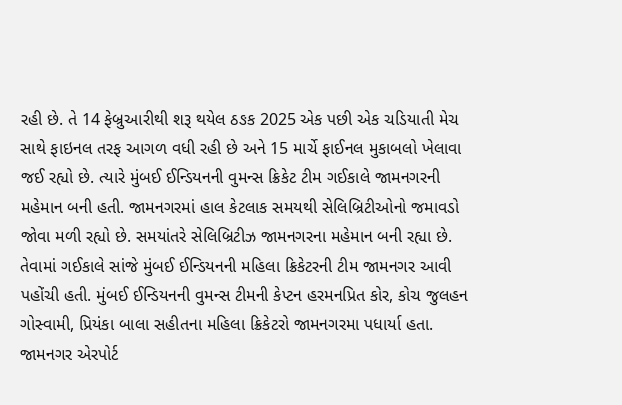રહી છે. તે 14 ફેબ્રુઆરીથી શરૂ થયેલ ઠઙક 2025 એક પછી એક ચડિયાતી મેચ સાથે ફાઇનલ તરફ આગળ વધી રહી છે અને 15 માર્ચે ફાઈનલ મુકાબલો ખેલાવા જઈ રહ્યો છે. ત્યારે મુંબઈ ઈન્ડિયનની વુમન્સ ક્રિકેટ ટીમ ગઈકાલે જામનગરની મહેમાન બની હતી. જામનગરમાં હાલ કેટલાક સમયથી સેલિબ્રિટીઓનો જમાવડો જોવા મળી રહ્યો છે. સમયાંતરે સેલિબ્રિટીઝ જામનગરના મહેમાન બની રહ્યા છે. તેવામાં ગઈકાલે સાંજે મુંબઈ ઈન્ડિયનની મહિલા ક્રિકેટરની ટીમ જામનગર આવી પહોંચી હતી. મુંબઈ ઈન્ડિયનની વુમન્સ ટીમની કેપ્ટન હરમનપ્રિત કોર, કોચ જુલહન ગોસ્વામી, પ્રિયંકા બાલા સહીતના મહિલા ક્રિકેટરો જામનગરમા પધાર્યા હતા.  જામનગર એરપોર્ટ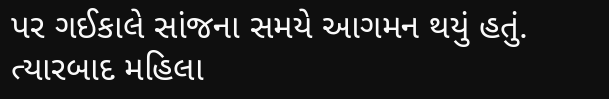પર ગઈકાલે સાંજના સમયે આગમન થયું હતું. ત્યારબાદ મહિલા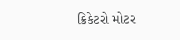ક્રિકેટરો મોટર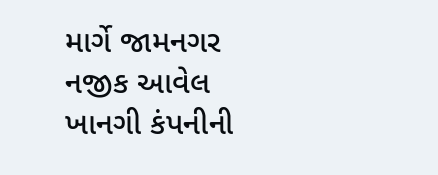માર્ગે જામનગર નજીક આવેલ ખાનગી કંપનીની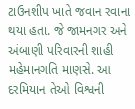ટાઉનશીપ ખાતે જવાન રવાના થયા હતા. જે જામનગર અને અંબાણી પરિવારની શાહી મહેમાનગતિ માણસે. આ દરમિયાન તેઓ વિશ્વની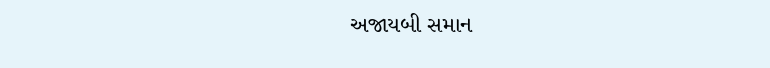અજાયબી સમાન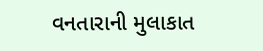વનતારાની મુલાકાત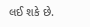લઈ શકે છે.